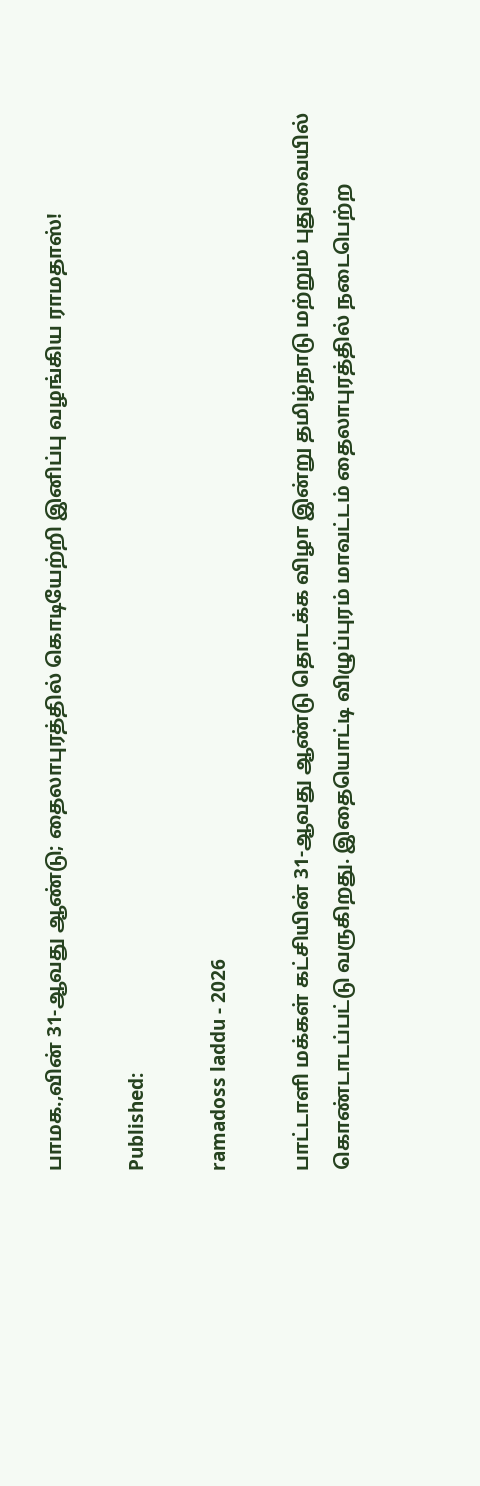பாமக.,வின் 31-ஆவது ஆண்டு; தைலாபுரத்தில் கொடியேற்றி இனிப்பு வழங்கிய ராமதாஸ்!

Published:

ramadoss laddu - 2026

பாட்டாளி மக்கள் கட்சியின் 31-ஆவது ஆண்டு தொடக்க விழா இன்று தமிழ்நாடு மற்றும் புதுவையில் கொண்டாடப்பட்டு வருகிறது. இதையொட்டி விழுப்புரம் மாவட்டம் தைலாபுரத்தில் நடைபெற்ற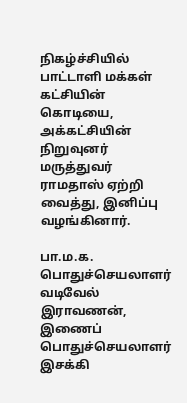நிகழ்ச்சியில் பாட்டாளி மக்கள் கட்சியின் கொடியை, அக்கட்சியின் நிறுவுனர் மருத்துவர் ராமதாஸ் ஏற்றி வைத்து, இனிப்பு வழங்கினார்.

பா.ம.க. பொதுச்செயலாளர் வடிவேல் இராவணன், இணைப் பொதுச்செயலாளர் இசக்கி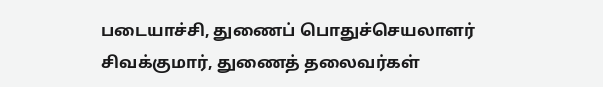படையாச்சி, துணைப் பொதுச்செயலாளர் சிவக்குமார், துணைத் தலைவர்கள்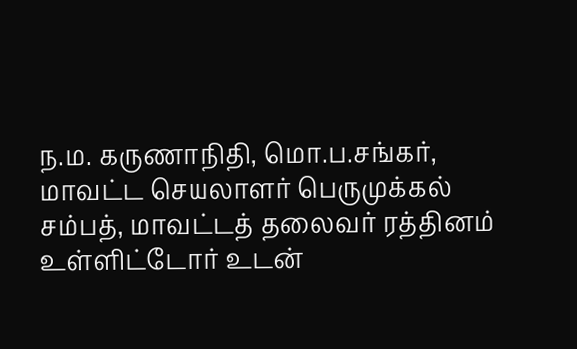ந.ம. கருணாநிதி, மொ.ப.சங்கர், மாவட்ட செயலாளர் பெருமுக்கல் சம்பத், மாவட்டத் தலைவர் ரத்தினம் உள்ளிட்டோர் உடன்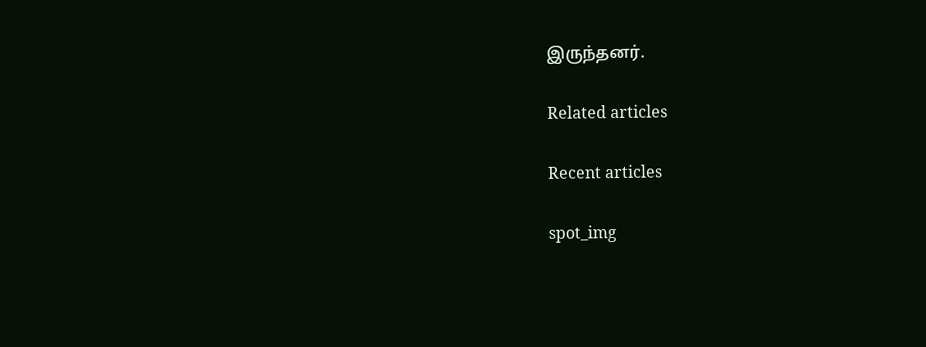இருந்தனர்.

Related articles

Recent articles

spot_img